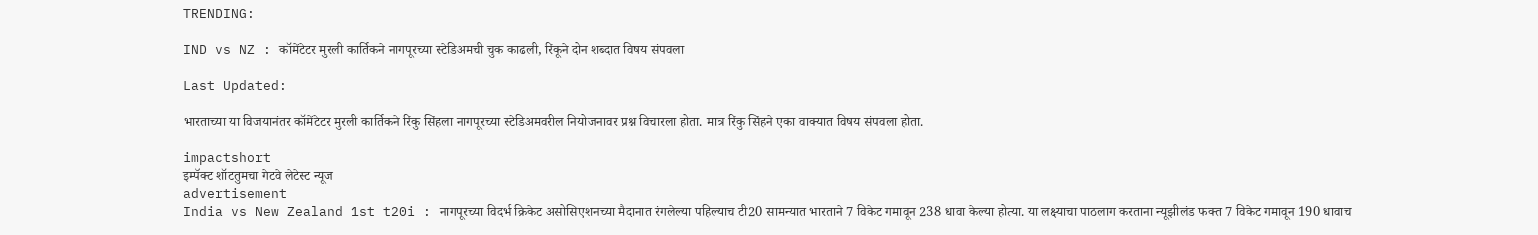TRENDING:

IND vs NZ : कॉमेंटेटर मुरली कार्तिकने नागपूरच्या स्टेडिअमची चुक काढली, रिंकूने दोन शब्दात विषय संपवला

Last Updated:

भारताच्या या विजयानंतर कॉमेंटेटर मुरली कार्तिकने रिंकु सिंहला नागपूरच्या स्टेडिअमवरील नियोजनावर प्रश्न विचारला होता. मात्र रिंकु सिंहने एका वाक्यात विषय संपवला होता.

impactshort
इम्पॅक्ट शॉटतुमचा गेटवे लेटेस्ट न्यूज
advertisement
India vs New Zealand 1st t20i : नागपूरच्या विदर्भ क्रिकेट असोसिएशनच्या मैदानात रंगलेल्या पहिल्याच टी20 सामन्यात भारताने 7 विकेट गमावून 238 धावा केल्या होत्या. या लक्ष्याचा पाठलाग करताना न्यूझीलंड फक्त 7 विकेट गमावून 190 धावाच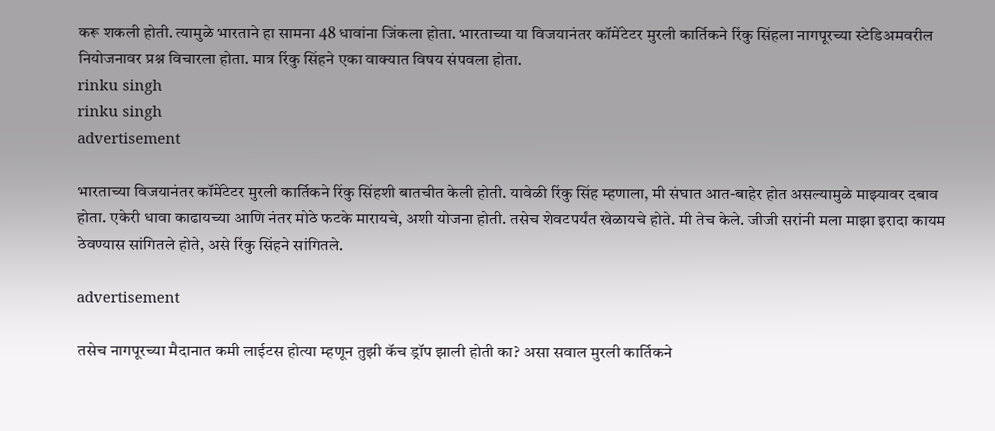करू शकली होती. त्यामुळे भारताने हा सामना 48 धावांना जिंकला होता. भारताच्या या विजयानंतर कॉमेंटेटर मुरली कार्तिकने रिंकु सिंहला नागपूरच्या स्टेडिअमवरील नियोजनावर प्रश्न विचारला होता. मात्र रिंकु सिंहने एका वाक्यात विषय संपवला होता.
rinku singh
rinku singh
advertisement

भारताच्या विजयानंतर कॉमेंटेटर मुरली कार्तिकने रिंकु सिंहशी बातचीत केली होती. यावेळी रिंकु सिंह म्हणाला, मी संघात आत-बाहेर होत असल्यामुळे माझ्यावर दबाव होता. एकेरी धावा काढायच्या आणि नंतर मोठे फटके मारायचे, अशी योजना होती. तसेच शेवटपर्यंत खेळायचे होते. मी तेच केले. जीजी सरांनी मला माझा इरादा कायम ठेवण्यास सांगितले होते, असे रिंकु सिंहने सांगितले.

advertisement

तसेच नागपूरच्या मैदानात कमी लाईटस होत्या म्हणून तुझी कॅच ड्रॉप झाली होती का? असा सवाल मुरली कार्तिकने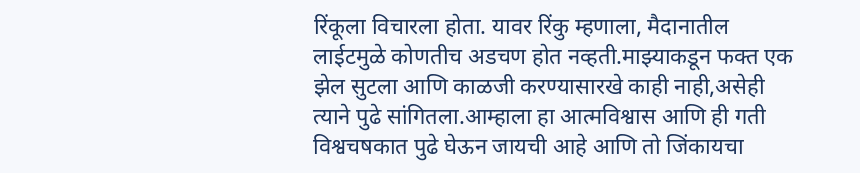रिंकूला विचारला होता. यावर रिंकु म्हणाला, मैदानातील लाईटमुळे कोणतीच अडचण होत नव्हती.माझ्याकडून फक्त एक झेल सुटला आणि काळजी करण्यासारखे काही नाही,असेही त्याने पुढे सांगितला.आम्हाला हा आत्मविश्वास आणि ही गती विश्वचषकात पुढे घेऊन जायची आहे आणि तो जिंकायचा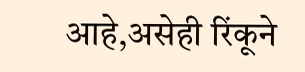आहे,असेही रिंकूने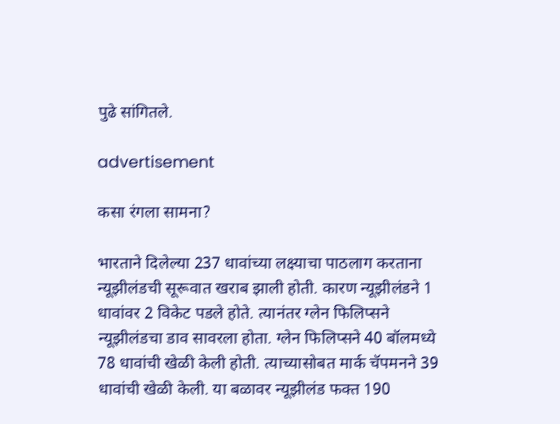पुढे सांगितले.

advertisement

कसा रंगला सामना?

भारताने दिलेल्या 237 धावांच्या लक्ष्याचा पाठलाग करताना न्यूझीलंडची सूरूवात खराब झाली होती. कारण न्यूझीलंडने 1 धावांवर 2 विकेट पडले होते. त्यानंतर ग्लेन फिलिप्सने न्यूझीलंडचा डाव सावरला होता. ग्लेन फिलिप्सने 40 बॉलमध्ये 78 धावांची खेळी केली होती. त्याच्यासोबत मार्क चॅपमनने 39 धावांची खेळी केली. या बळावर न्यूझीलंड फक्त 190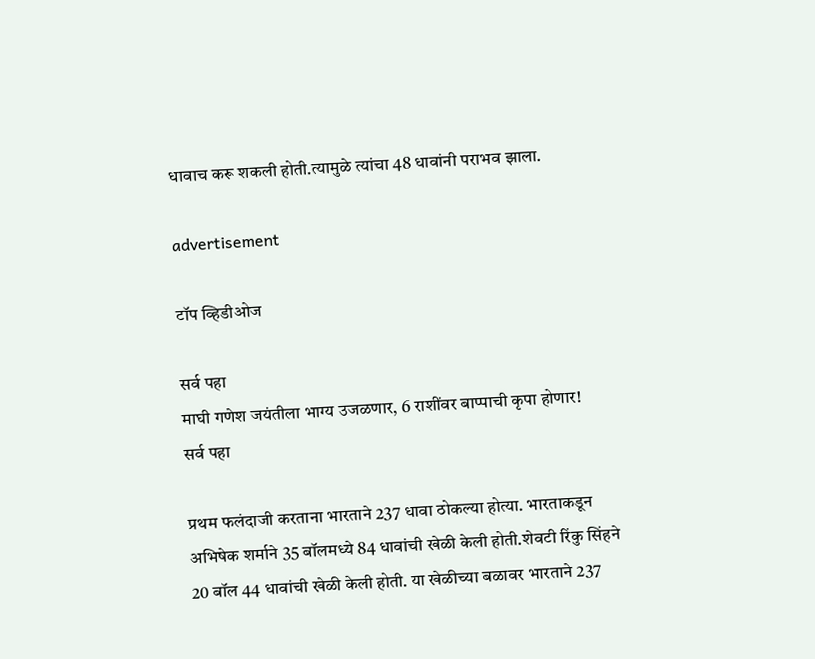धावाच करू शकली होती.त्यामुळे त्यांचा 48 धावांनी पराभव झाला.

advertisement

टॉप व्हिडीओज

सर्व पहा
माघी गणेश जयंतीला भाग्य उजळणार, 6 राशींवर बाप्पाची कृपा होणार!
सर्व पहा

प्रथम फलंदाजी करताना भारताने 237 धावा ठोकल्या होत्या. भारताकडून अभिषेक शर्माने 35 बॉलमध्ये 84 धावांची खेळी केली होती.शेवटी रिंकु सिंहने 20 बॉल 44 धावांची खेळी केली होती. या खेळीच्या बळावर भारताने 237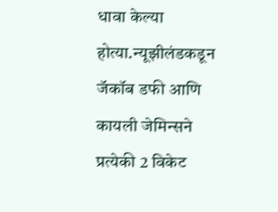धावा केल्या होत्या.न्यूझीलंडकडून जॅकॉब डफी आणि कायली जेमिन्सने प्रत्येकी 2 विकेट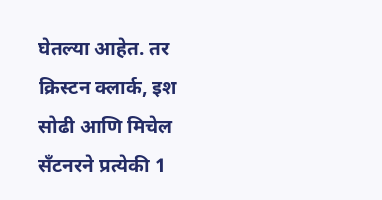घेतल्या आहेत. तर क्रिस्टन क्लार्क, इश सोढी आणि मिचेल सँटनरने प्रत्येकी 1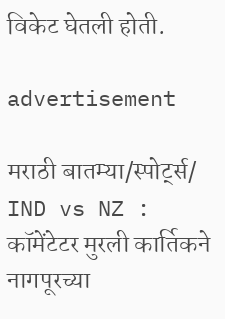विकेट घेतली होती.

advertisement

मराठी बातम्या/स्पोर्ट्स/
IND vs NZ : कॉमेंटेटर मुरली कार्तिकने नागपूरच्या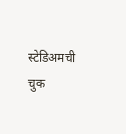स्टेडिअमची चुक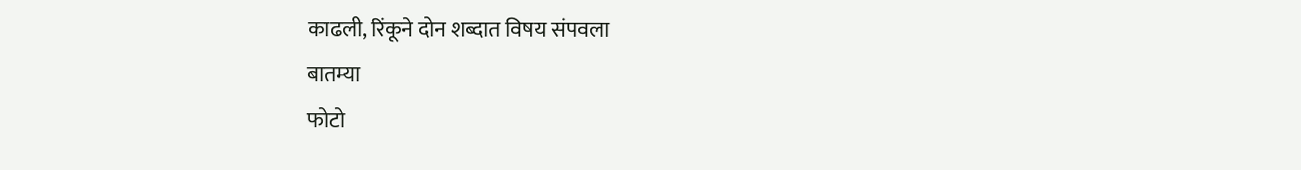काढली, रिंकूने दोन शब्दात विषय संपवला
बातम्या
फोटो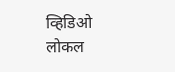व्हिडिओ
लोकल